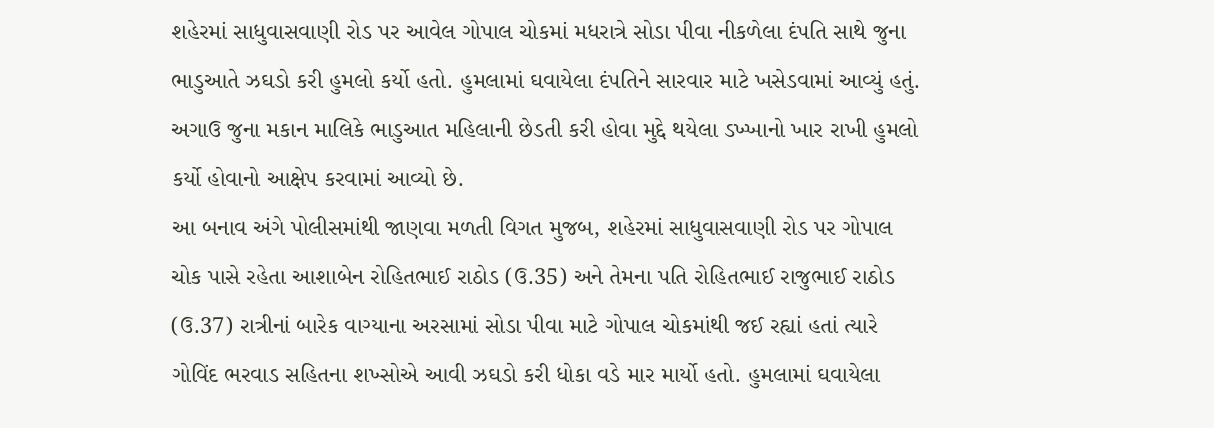શહેરમાં સાધુવાસવાણી રોડ પર આવેલ ગોપાલ ચોકમાં મધરાત્રે સોડા પીવા નીકળેલા દંપતિ સાથે જુના ભાડુઆતે ઝઘડો કરી હુમલો કર્યો હતો. હુમલામાં ઘવાયેલા દંપતિને સારવાર માટે ખસેડવામાં આવ્યું હતું. અગાઉ જુના મકાન માલિકે ભાડુઆત મહિલાની છેડતી કરી હોવા મુદ્દે થયેલા ડખ્ખાનો ખાર રાખી હુમલો કર્યો હોવાનો આક્ષેપ કરવામાં આવ્યો છે.
આ બનાવ અંગે પોલીસમાંથી જાણવા મળતી વિગત મુજબ, શહેરમાં સાધુવાસવાણી રોડ પર ગોપાલ ચોક પાસે રહેતા આશાબેન રોહિતભાઈ રાઠોડ (ઉ.35) અને તેમના પતિ રોહિતભાઈ રાજુભાઈ રાઠોડ (ઉ.37) રાત્રીનાં બારેક વાગ્યાના અરસામાં સોડા પીવા માટે ગોપાલ ચોકમાંથી જઈ રહ્યાં હતાં ત્યારે ગોવિંદ ભરવાડ સહિતના શખ્સોએ આવી ઝઘડો કરી ધોકા વડે માર માર્યો હતો. હુમલામાં ઘવાયેલા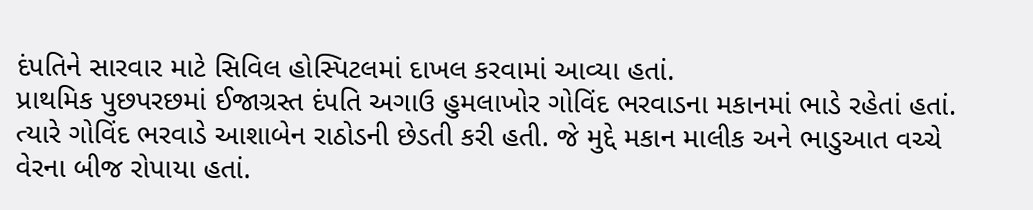દંપતિને સારવાર માટે સિવિલ હોસ્પિટલમાં દાખલ કરવામાં આવ્યા હતાં.
પ્રાથમિક પુછપરછમાં ઈજાગ્રસ્ત દંપતિ અગાઉ હુમલાખોર ગોવિંદ ભરવાડના મકાનમાં ભાડે રહેતાં હતાં. ત્યારે ગોવિંદ ભરવાડે આશાબેન રાઠોડની છેડતી કરી હતી. જે મુદ્દે મકાન માલીક અને ભાડુઆત વચ્ચે વેરના બીજ રોપાયા હતાં.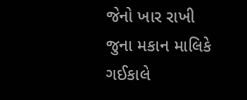જેનો ખાર રાખી જુના મકાન માલિકે ગઈકાલે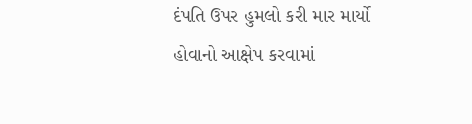દંપતિ ઉપર હુમલો કરી માર માર્યો હોવાનો આક્ષેપ કરવામાં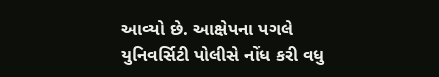આવ્યો છે. આક્ષેપના પગલે યુનિવર્સિટી પોલીસે નોંધ કરી વધુ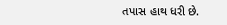તપાસ હાથ ધરી છે.